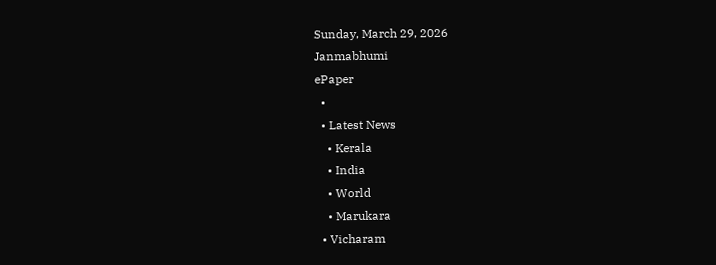Sunday, March 29, 2026
Janmabhumi
ePaper
  •
  • Latest News
    • Kerala
    • India
    • World
    • Marukara
  • Vicharam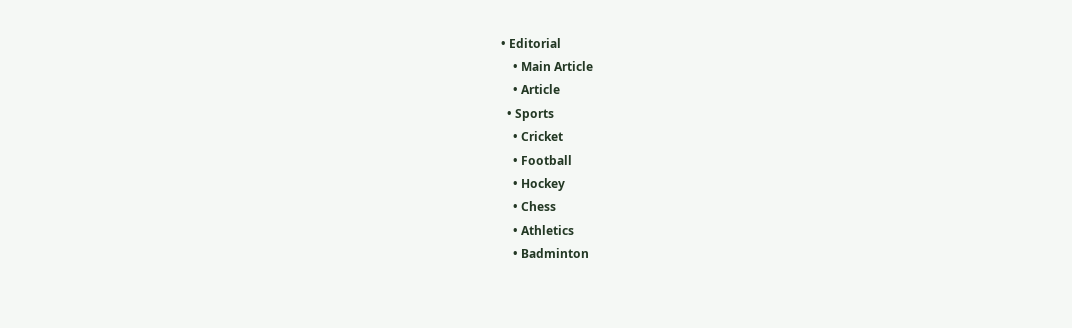• Editorial
    • Main Article
    • Article
  • Sports
    • Cricket
    • Football
    • Hockey
    • Chess
    • Athletics
    • Badminton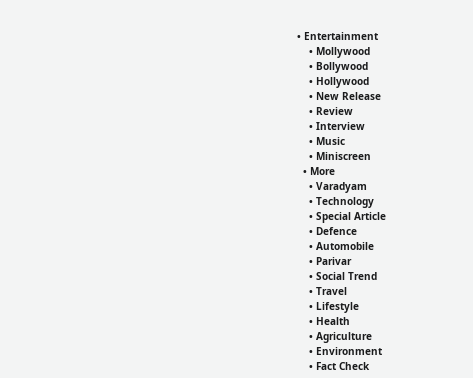• Entertainment
    • Mollywood
    • Bollywood
    • Hollywood
    • New Release
    • Review
    • Interview
    • Music
    • Miniscreen
  • More
    • Varadyam
    • Technology
    • Special Article
    • Defence
    • Automobile
    • Parivar
    • Social Trend
    • Travel
    • Lifestyle
    • Health
    • Agriculture
    • Environment
    • Fact Check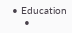• Education
    •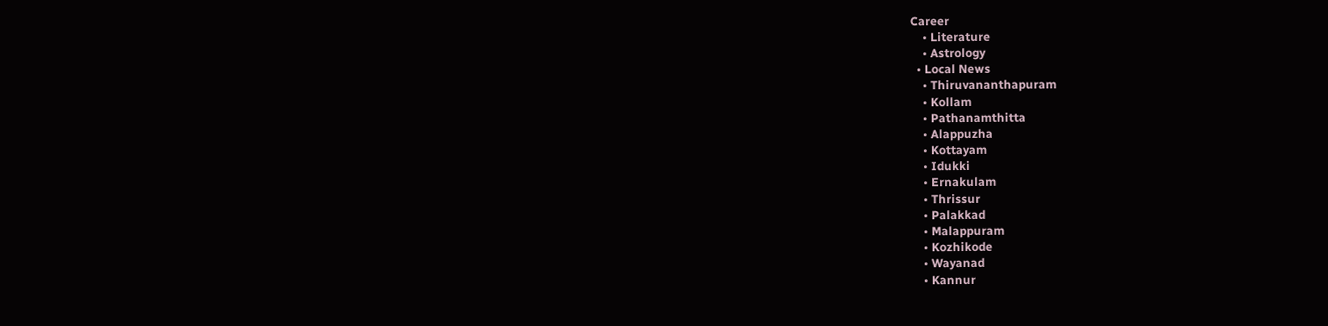Career
    • Literature
    • Astrology
  • Local News
    • Thiruvananthapuram
    • Kollam
    • Pathanamthitta
    • Alappuzha
    • Kottayam
    • Idukki
    • Ernakulam
    • Thrissur
    • Palakkad
    • Malappuram
    • Kozhikode
    • Wayanad
    • Kannur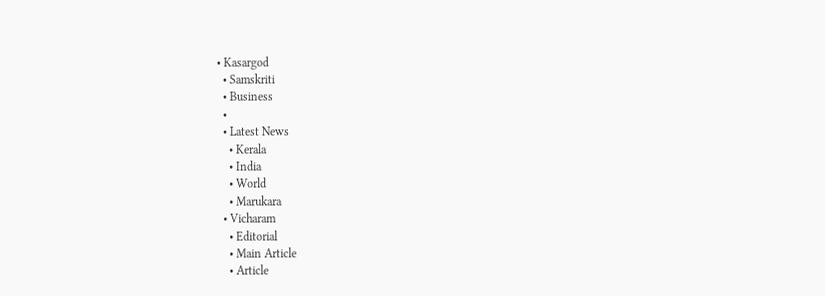• Kasargod
  • Samskriti
  • Business
  •
  • Latest News
    • Kerala
    • India
    • World
    • Marukara
  • Vicharam
    • Editorial
    • Main Article
    • Article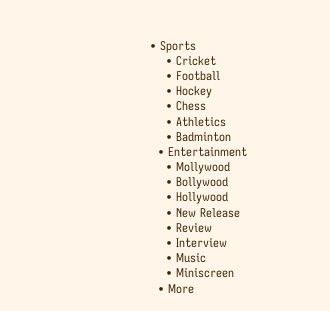• Sports
    • Cricket
    • Football
    • Hockey
    • Chess
    • Athletics
    • Badminton
  • Entertainment
    • Mollywood
    • Bollywood
    • Hollywood
    • New Release
    • Review
    • Interview
    • Music
    • Miniscreen
  • More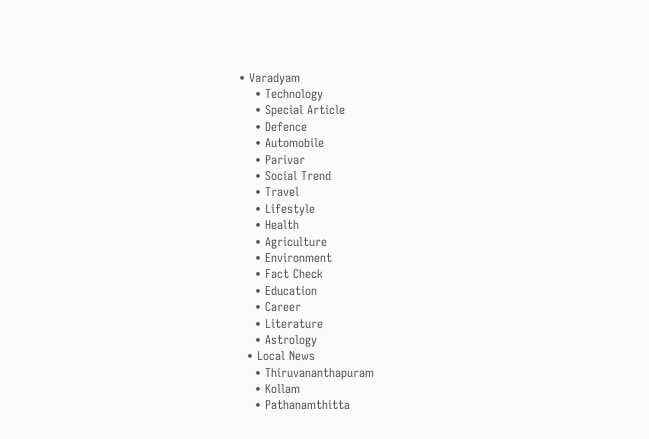• Varadyam
    • Technology
    • Special Article
    • Defence
    • Automobile
    • Parivar
    • Social Trend
    • Travel
    • Lifestyle
    • Health
    • Agriculture
    • Environment
    • Fact Check
    • Education
    • Career
    • Literature
    • Astrology
  • Local News
    • Thiruvananthapuram
    • Kollam
    • Pathanamthitta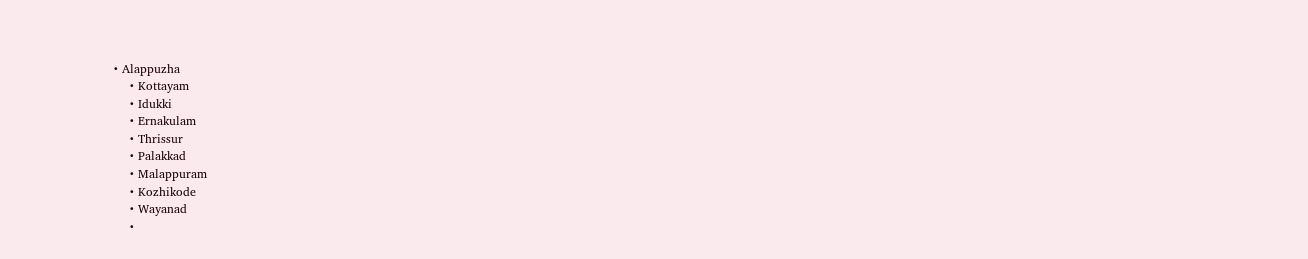• Alappuzha
    • Kottayam
    • Idukki
    • Ernakulam
    • Thrissur
    • Palakkad
    • Malappuram
    • Kozhikode
    • Wayanad
    •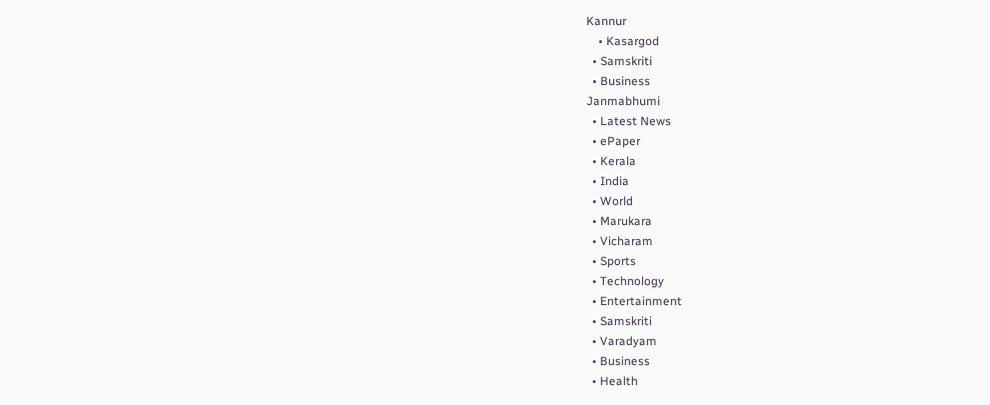Kannur
    • Kasargod
  • Samskriti
  • Business
Janmabhumi
  • Latest News
  • ePaper
  • Kerala
  • India
  • World
  • Marukara
  • Vicharam
  • Sports
  • Technology
  • Entertainment
  • Samskriti
  • Varadyam
  • Business
  • Health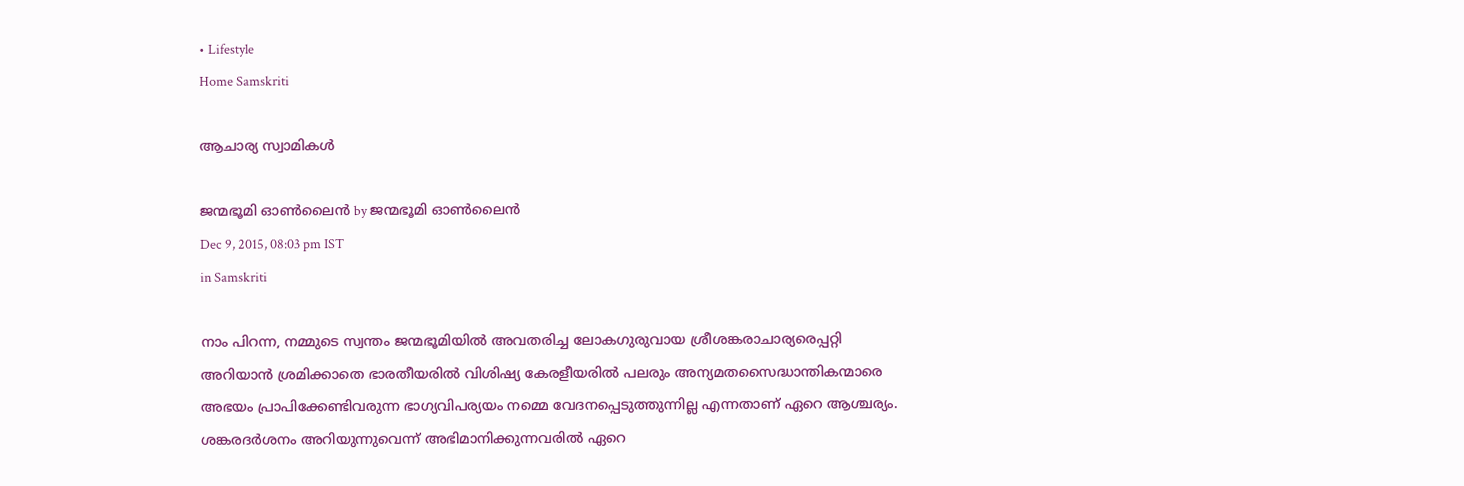• Lifestyle
Home Samskriti

ആചാര്യ സ്വാമികള്‍

ജന്മഭൂമി ഓണ്‍ലൈന്‍ by ജന്മഭൂമി ഓണ്‍ലൈന്‍
Dec 9, 2015, 08:03 pm IST
in Samskriti

നാം പിറന്ന, നമ്മുടെ സ്വന്തം ജന്മഭൂമിയില്‍ അവതരിച്ച ലോകഗുരുവായ ശ്രീശങ്കരാചാര്യരെപ്പറ്റി അറിയാന്‍ ശ്രമിക്കാതെ ഭാരതീയരില്‍ വിശിഷ്യ കേരളീയരില്‍ പലരും അന്യമതസൈദ്ധാന്തികന്മാരെ അഭയം പ്രാപിക്കേണ്ടിവരുന്ന ഭാഗ്യവിപര്യയം നമ്മെ വേദനപ്പെടുത്തുന്നില്ല എന്നതാണ് ഏറെ ആശ്ചര്യം. ശങ്കരദര്‍ശനം അറിയുന്നുവെന്ന് അഭിമാനിക്കുന്നവരില്‍ ഏറെ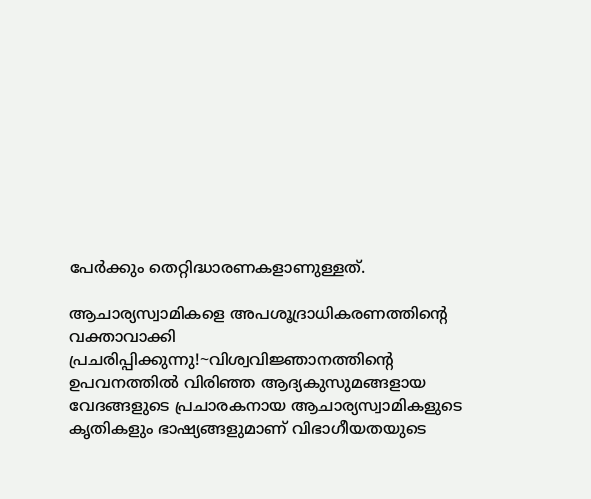പേര്‍ക്കും തെറ്റിദ്ധാരണകളാണുള്ളത്.

ആചാര്യസ്വാമികളെ അപശൂദ്രാധികരണത്തിന്റെ വക്താവാക്കി പ്രചരിപ്പിക്കുന്നു!~വിശ്വവിജ്ഞാനത്തിന്റെ ഉപവനത്തില്‍ വിരിഞ്ഞ ആദ്യകുസുമങ്ങളായ വേദങ്ങളുടെ പ്രചാരകനായ ആചാര്യസ്വാമികളുടെ കൃതികളും ഭാഷ്യങ്ങളുമാണ് വിഭാഗീയതയുടെ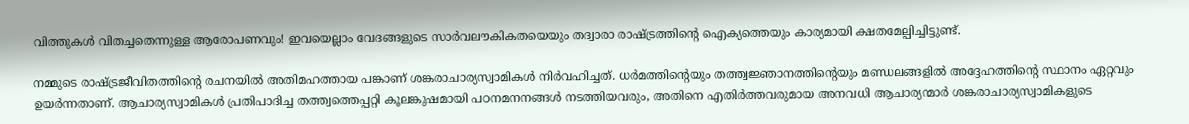വിത്തുകള്‍ വിതച്ചതെന്നുള്ള ആരോപണവും! ഇവയെല്ലാം വേദങ്ങളുടെ സാര്‍വലൗകികതയെയും തദ്വാരാ രാഷ്‌ട്രത്തിന്റെ ഐക്യത്തെയും കാര്യമായി ക്ഷതമേല്പിച്ചിട്ടുണ്ട്.

നമ്മുടെ രാഷ്‌ട്രജീവിതത്തിന്റെ രചനയില്‍ അതിമഹത്തായ പങ്കാണ് ശങ്കരാചാര്യസ്വാമികള്‍ നിര്‍വഹിച്ചത്. ധര്‍മത്തിന്റെയും തത്ത്വജ്ഞാനത്തിന്റെയും മണ്ഡലങ്ങളില്‍ അദ്ദേഹത്തിന്റെ സ്ഥാനം ഏറ്റവും ഉയര്‍ന്നതാണ്. ആചാര്യസ്വാമികള്‍ പ്രതിപാദിച്ച തത്ത്വത്തെപ്പറ്റി കൂലങ്കുഷമായി പഠനമനനങ്ങള്‍ നടത്തിയവരും, അതിനെ എതിര്‍ത്തവരുമായ അനവധി ആചാര്യന്മാര്‍ ശങ്കരാചാര്യസ്വാമികളുടെ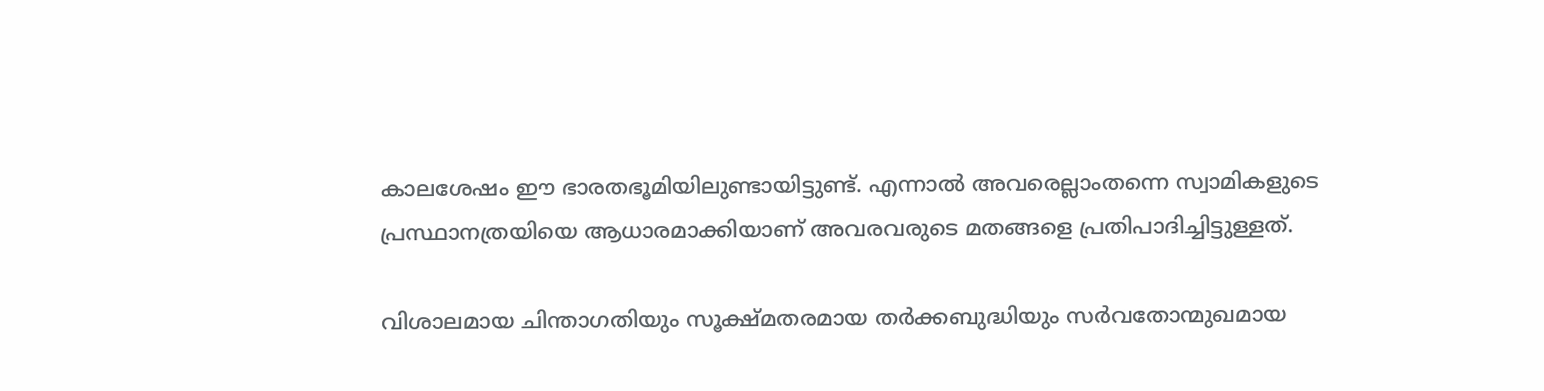കാലശേഷം ഈ ഭാരതഭൂമിയിലുണ്ടായിട്ടുണ്ട്. എന്നാല്‍ അവരെല്ലാംതന്നെ സ്വാമികളുടെ പ്രസ്ഥാനത്രയിയെ ആധാരമാക്കിയാണ് അവരവരുടെ മതങ്ങളെ പ്രതിപാദിച്ചിട്ടുള്ളത്.

വിശാലമായ ചിന്താഗതിയും സൂക്ഷ്മതരമായ തര്‍ക്കബുദ്ധിയും സര്‍വതോന്മുഖമായ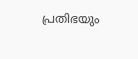പ്രതിഭയും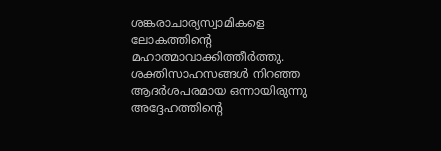ശങ്കരാചാര്യസ്വാമികളെ ലോകത്തിന്റെ മഹാത്മാവാക്കിത്തീര്‍ത്തു. ശക്തിസാഹസങ്ങള്‍ നിറഞ്ഞ ആദര്‍ശപരമായ ഒന്നായിരുന്നു അദ്ദേഹത്തിന്റെ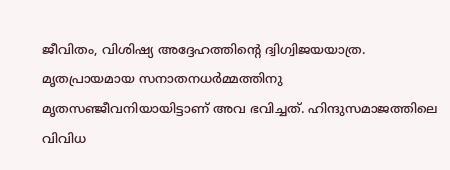ജീവിതം, വിശിഷ്യ അദ്ദേഹത്തിന്റെ ദ്വിഗ്വിജയയാത്ര. മൃതപ്രായമായ സനാതനധര്‍മ്മത്തിനു മൃതസഞ്ജീവനിയായിട്ടാണ് അവ ഭവിച്ചത്. ഹിന്ദുസമാജത്തിലെ വിവിധ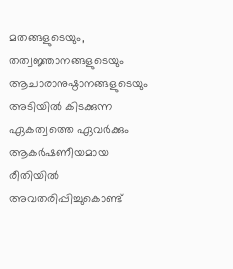മതങ്ങളുടെയും, തത്വജ്ഞാനങ്ങളുടെയും ആചാരാനുഷ്ഠാനങ്ങളുടെയും അടിയില്‍ കിടക്കുന്ന ഏകത്വത്തെ ഏവര്‍ക്കും ആകര്‍ഷണീയമായ രീതിയില്‍ അവതരിപ്പിച്ചുകൊണ്ട്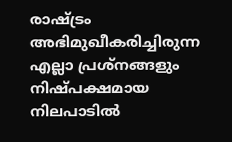രാഷ്‌ട്രം അഭിമുഖീകരിച്ചിരുന്ന എല്ലാ പ്രശ്‌നങ്ങളും നിഷ്പക്ഷമായ നിലപാടില്‍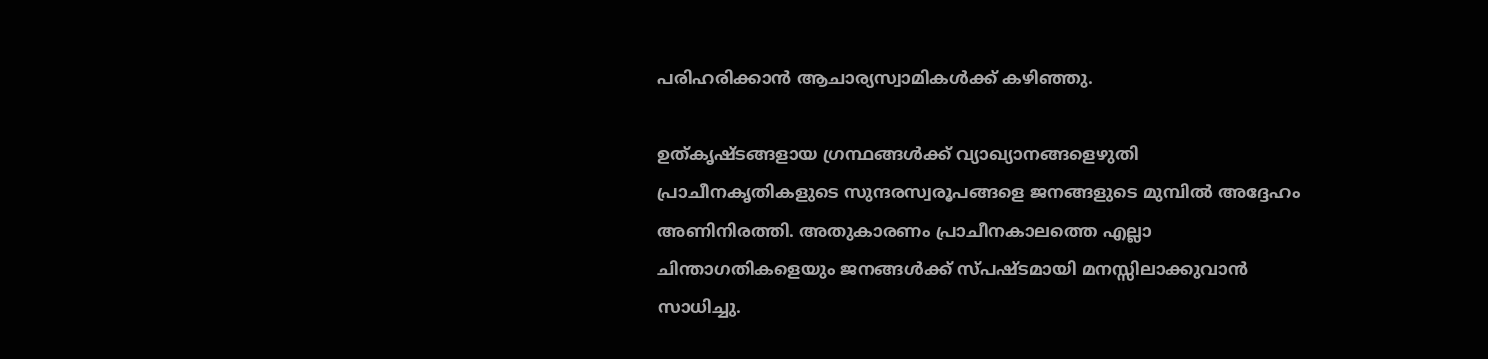പരിഹരിക്കാന്‍ ആചാര്യസ്വാമികള്‍ക്ക് കഴിഞ്ഞു.

ഉത്കൃഷ്ടങ്ങളായ ഗ്രന്ഥങ്ങള്‍ക്ക് വ്യാഖ്യാനങ്ങളെഴുതി പ്രാചീനകൃതികളുടെ സുന്ദരസ്വരൂപങ്ങളെ ജനങ്ങളുടെ മുമ്പില്‍ അദ്ദേഹം അണിനിരത്തി. അതുകാരണം പ്രാചീനകാലത്തെ എല്ലാ ചിന്താഗതികളെയും ജനങ്ങള്‍ക്ക് സ്പഷ്ടമായി മനസ്സിലാക്കുവാന്‍ സാധിച്ചു.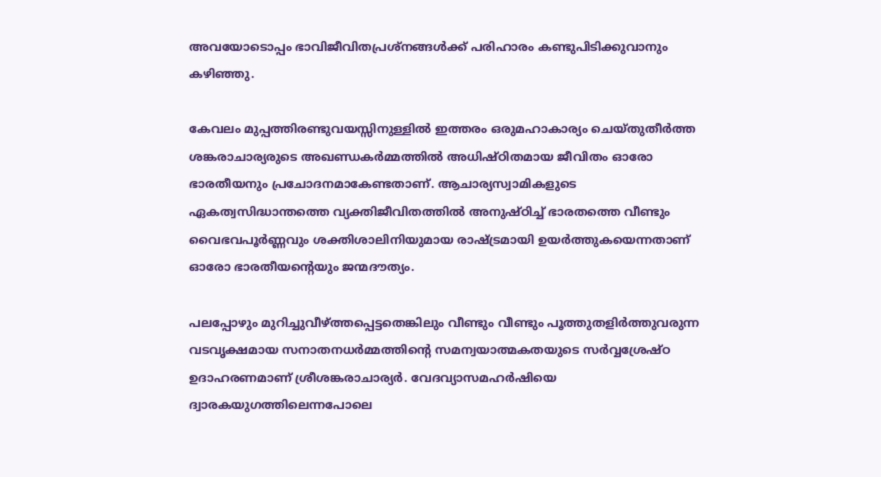അവയോടൊപ്പം ഭാവിജീവിതപ്രശ്‌നങ്ങള്‍ക്ക് പരിഹാരം കണ്ടുപിടിക്കുവാനും കഴിഞ്ഞു.

കേവലം മുപ്പത്തിരണ്ടുവയസ്സിനുള്ളില്‍ ഇത്തരം ഒരുമഹാകാര്യം ചെയ്തുതീര്‍ത്ത ശങ്കരാചാര്യരുടെ അഖണ്ഡകര്‍മ്മത്തില്‍ അധിഷ്ഠിതമായ ജീവിതം ഓരോ ഭാരതീയനും പ്രചോദനമാകേണ്ടതാണ്. ആചാര്യസ്വാമികളുടെ ഏകത്വസിദ്ധാന്തത്തെ വ്യക്തിജീവിതത്തില്‍ അനുഷ്ഠിച്ച് ഭാരതത്തെ വീണ്ടും വൈഭവപൂര്‍ണ്ണവും ശക്തിശാലിനിയുമായ രാഷ്‌ട്രമായി ഉയര്‍ത്തുകയെന്നതാണ് ഓരോ ഭാരതീയന്റെയും ജന്മദൗത്യം.

പലപ്പോഴും മുറിച്ചുവീഴ്‌ത്തപ്പെട്ടതെങ്കിലും വീണ്ടും വീണ്ടും പൂത്തുതളിര്‍ത്തുവരുന്ന വടവൃക്ഷമായ സനാതനധര്‍മ്മത്തിന്റെ സമന്വയാത്മകതയുടെ സര്‍വ്വശ്രേഷ്ഠ ഉദാഹരണമാണ് ശ്രീശങ്കരാചാര്യര്‍. വേദവ്യാസമഹര്‍ഷിയെ ദ്വാരകയുഗത്തിലെന്നപോലെ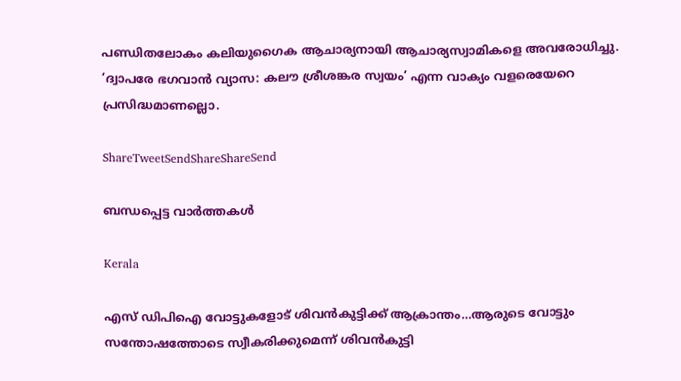പണ്ഡിതലോകം കലിയുഗൈക ആചാര്യനായി ആചാര്യസ്വാമികളെ അവരോധിച്ചു. ‘ദ്വാപരേ ഭഗവാന്‍ വ്യാസ: കലൗ ശ്രീശങ്കര സ്വയം’ എന്ന വാക്യം വളരെയേറെ പ്രസിദ്ധമാണല്ലൊ.

ShareTweetSendShareShareSend

ബന്ധപ്പെട്ട വാര്‍ത്തകള്‍

Kerala

എസ് ഡിപിഐ വോട്ടുകളോട് ശിവന്‍കുട്ടിക്ക് ആക്രാന്തം…ആരുടെ വോട്ടും സന്തോഷത്തോടെ സ്വീകരിക്കുമെന്ന് ശിവന്‍കുട്ടി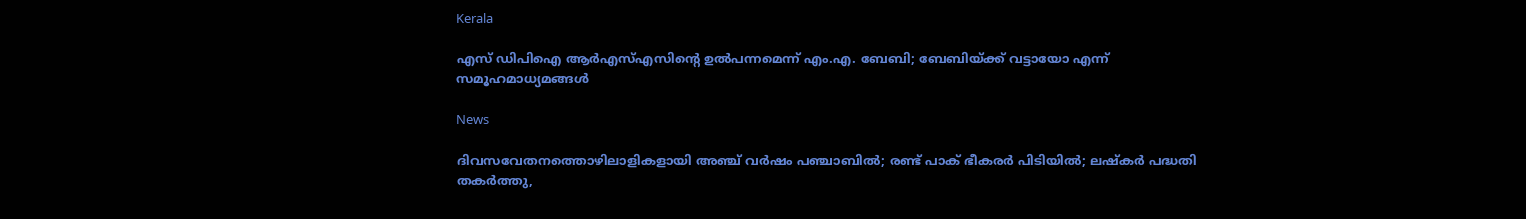Kerala

എസ് ഡിപിഐ ആര്‍എസ്എസിന്റെ ഉല്‍പന്നമെന്ന് എം.എ. ബേബി; ബേബിയ്‌ക്ക് വട്ടായോ എന്ന് സമൂഹമാധ്യമങ്ങള്‍

News

ദിവസവേതനത്തൊഴിലാളികളായി അഞ്ച് വര്‍ഷം പഞ്ചാബില്‍; രണ്ട് പാക് ഭീകരര്‍ പിടിയില്‍; ലഷ്കർ പദ്ധതി തകർത്തു,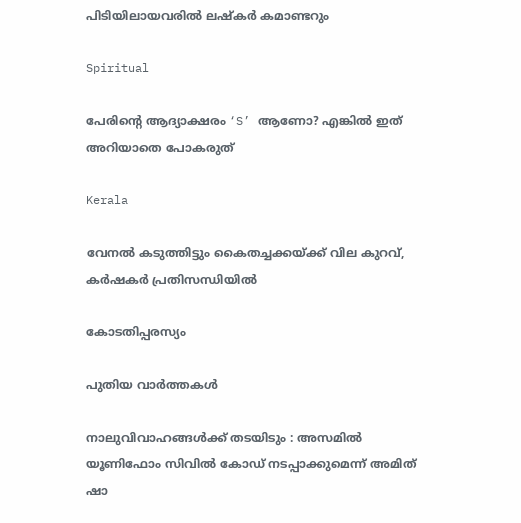പിടിയിലായവരിൽ ലഷ്കർ കമാണ്ടറും

Spiritual

പേരിന്റെ ആദ്യാക്ഷരം ‘S’ ആണോ? എങ്കിൽ ഇത് അറിയാതെ പോകരുത്

Kerala

വേനല്‍ കടുത്തിട്ടും കൈതച്ചക്കയ്‌ക്ക് വില കുറവ്, കര്‍ഷകര്‍ പ്രതിസന്ധിയില്‍

കോടതിപ്പരസ്യം

പുതിയ വാര്‍ത്തകള്‍

നാലുവിവാഹങ്ങൾക്ക് തടയിടും : അസമിൽ യൂണിഫോം സിവിൽ കോഡ് നടപ്പാക്കുമെന്ന് അമിത് ഷാ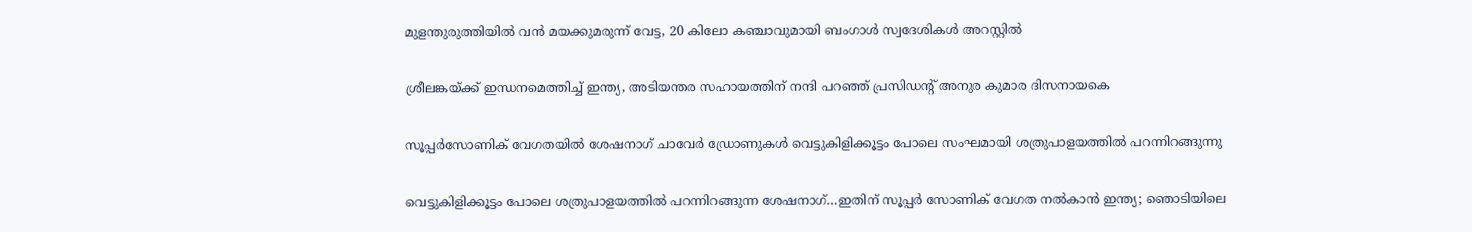മുളന്തുരുത്തിയിൽ വൻ മയക്കുമരുന്ന് വേട്ട, 20 കിലോ കഞ്ചാവുമായി ബംഗാൾ സ്വദേശികൾ അറസ്റ്റിൽ

ശ്രീലങ്കയ്‌ക്ക് ഇന്ധനമെത്തിച്ച് ഇന്ത്യ, അടിയന്തര സഹായത്തിന് നന്ദി പറഞ്ഞ് പ്രസിഡന്റ് അനുര കുമാര ദിസനായകെ

സൂപ്പര്‍സോണിക് വേഗതയില്‍ ശേഷനാഗ് ചാവേര്‍ ഡ്രോണുകള്‍ വെട്ടുകിളിക്കൂട്ടം പോലെ സംഘമായി ശത്രുപാളയത്തില്‍ പറന്നിറങ്ങുന്നു

വെട്ടുകിളിക്കൂട്ടം പോലെ ശത്രുപാളയത്തില്‍ പറന്നിറങ്ങുന്ന ശേഷനാഗ്…ഇതിന് സൂപ്പര്‍ സോണിക് വേഗത നല്‍കാന്‍ ഇന്ത്യ; ഞൊടിയിലെ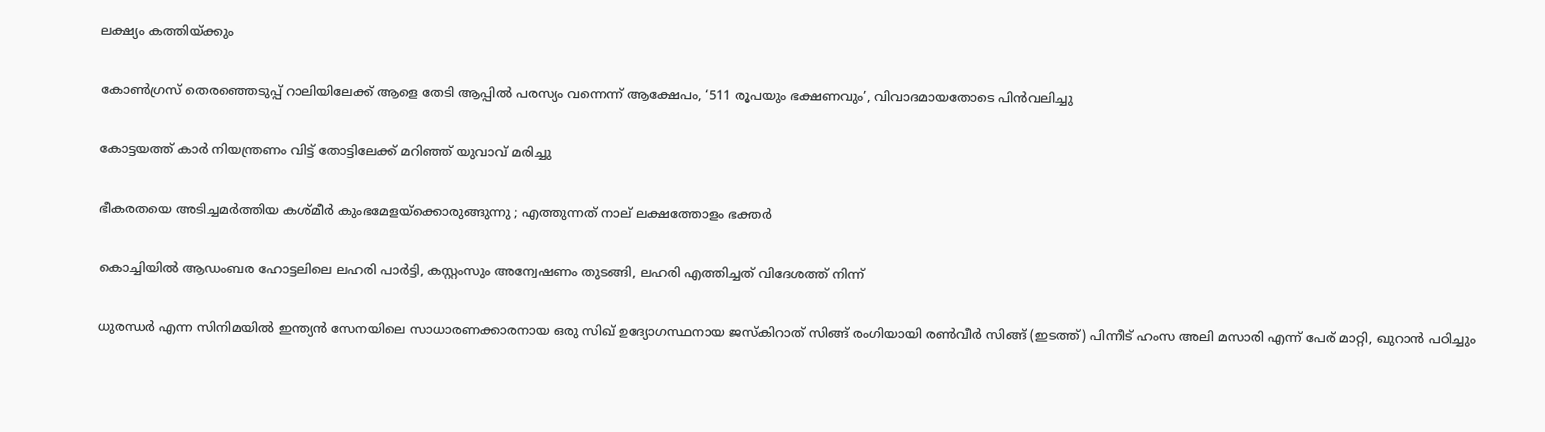ലക്ഷ്യം കത്തിയ്‌ക്കും

കോണ്‍ഗ്രസ് തെരഞ്ഞെടുപ്പ് റാലിയിലേക്ക് ആളെ തേടി ആപ്പില്‍ പരസ്യം വന്നെന്ന് ആക്ഷേപം, ‘511 രൂപയും ഭക്ഷണവും’, വിവാദമായതോടെ പിന്‍വലിച്ചു

കോട്ടയത്ത് കാര്‍ നിയന്ത്രണം വിട്ട് തോട്ടിലേക്ക് മറിഞ്ഞ് യുവാവ് മരിച്ചു

ഭീകരതയെ അടിച്ചമർത്തിയ കശ്മീർ കുംഭമേളയ്‌ക്കൊരുങ്ങുന്നു ; എത്തുന്നത് നാല് ലക്ഷത്തോളം ഭക്തർ

കൊച്ചിയില്‍ ആഡംബര ഹോട്ടലിലെ ലഹരി പാര്‍ട്ടി, കസ്റ്റംസും അന്വേഷണം തുടങ്ങി, ലഹരി എത്തിച്ചത് വിദേശത്ത് നിന്ന്

ധുരന്ധര്‍ എന്ന സിനിമയില്‍ ഇന്ത്യന്‍ സേനയിലെ സാധാരണക്കാരനായ ഒരു സിഖ് ഉദ്യോഗസ്ഥനായ ജസ്കിറാത് സിങ്ങ് രംഗിയായി രണ്‍വീര്‍ സിങ്ങ് (ഇടത്ത്) പിന്നീട് ഹംസ അലി മസാരി എന്ന് പേര് മാറ്റി, ഖുറാന്‍ പഠിച്ചും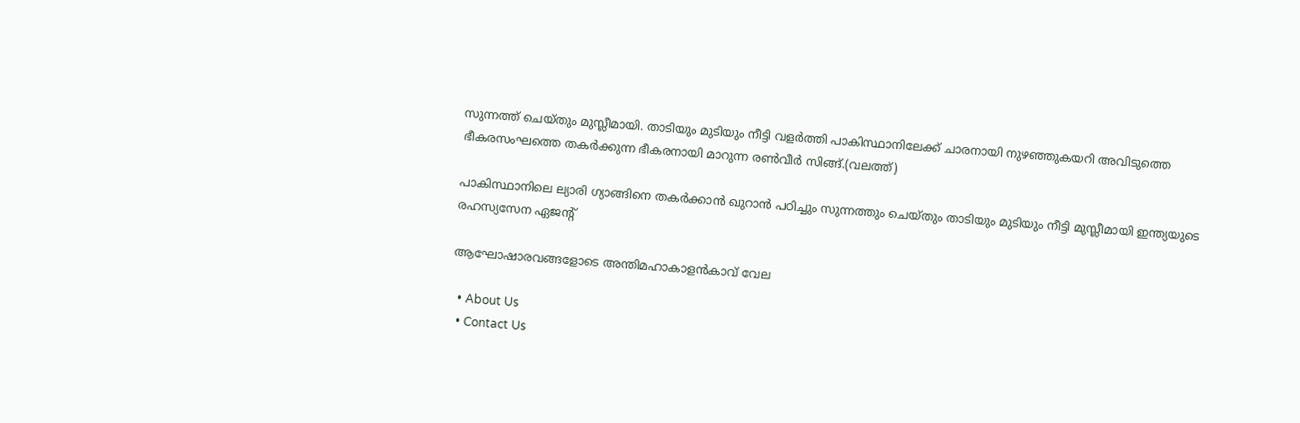സുന്നത്ത് ചെയ്തും മുസ്ലീമായി. താടിയും മുടിയും നീട്ടി വളര്‍ത്തി പാകിസ്ഥാനിലേക്ക് ചാരനായി നുഴഞ്ഞുകയറി അവിടുത്തെ ഭീകരസംഘത്തെ തകര്‍ക്കുന്ന ഭീകരനായി മാറുന്ന രണ്‍വീര്‍ സിങ്ങ്.(വലത്ത്)

പാകിസ്ഥാനിലെ ല്യാരി ഗ്യാങ്ങിനെ തകര്‍ക്കാന്‍ ഖുറാന്‍ പഠിച്ചും സുന്നത്തും ചെയ്തും താടിയും മുടിയും നീട്ടി മുസ്ലീമായി ഇന്ത്യയുടെ രഹസ്യസേന ഏജന്‍റ്

ആഘോഷാരവങ്ങളോടെ അന്തിമഹാകാളന്‍കാവ് വേല

  • About Us
  • Contact Us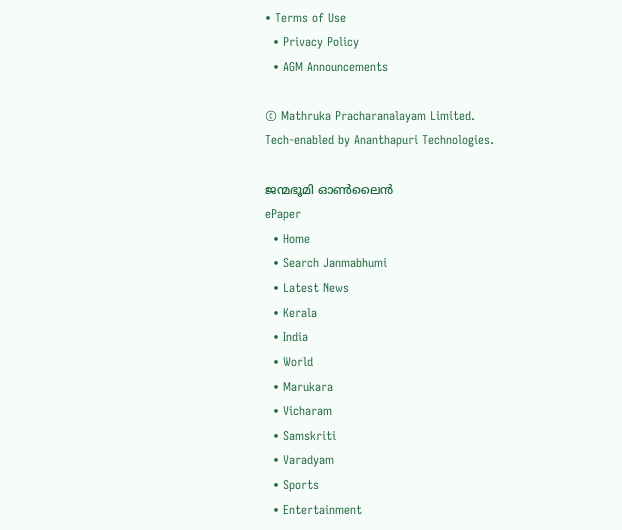• Terms of Use
  • Privacy Policy
  • AGM Announcements

© Mathruka Pracharanalayam Limited.
Tech-enabled by Ananthapuri Technologies.

ജന്മഭൂമി ഓണ്‍ലൈന്‍
ePaper
  • Home
  • Search Janmabhumi
  • Latest News
  • Kerala
  • India
  • World
  • Marukara
  • Vicharam
  • Samskriti
  • Varadyam
  • Sports
  • Entertainment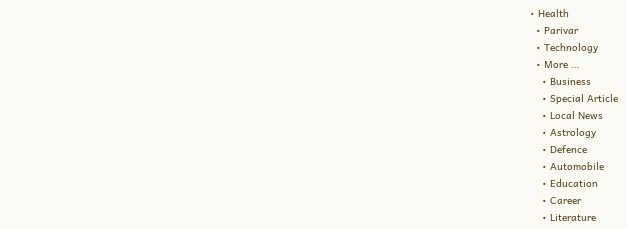• Health
  • Parivar
  • Technology
  • More …
    • Business
    • Special Article
    • Local News
    • Astrology
    • Defence
    • Automobile
    • Education
    • Career
    • Literature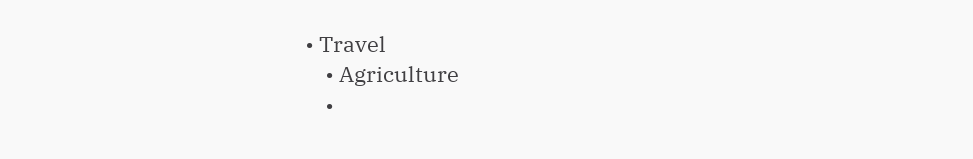• Travel
    • Agriculture
    •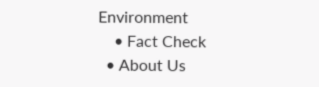Environment
    • Fact Check
  • About Us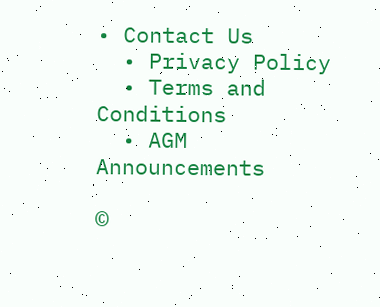• Contact Us
  • Privacy Policy
  • Terms and Conditions
  • AGM Announcements

©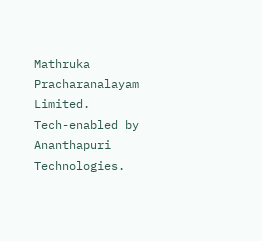Mathruka Pracharanalayam Limited.
Tech-enabled by Ananthapuri Technologies.